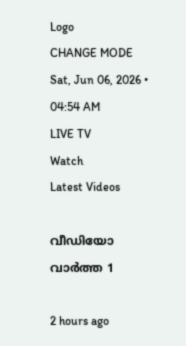Logo
CHANGE MODE
Sat, Jun 06, 2026 • 04:54 AM
LIVE TV
Watch
Latest Videos

വീഡിയോ വാർത്ത 1

2 hours ago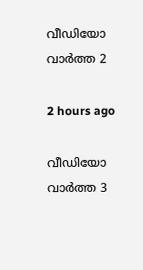വീഡിയോ വാർത്ത 2

2 hours ago

വീഡിയോ വാർത്ത 3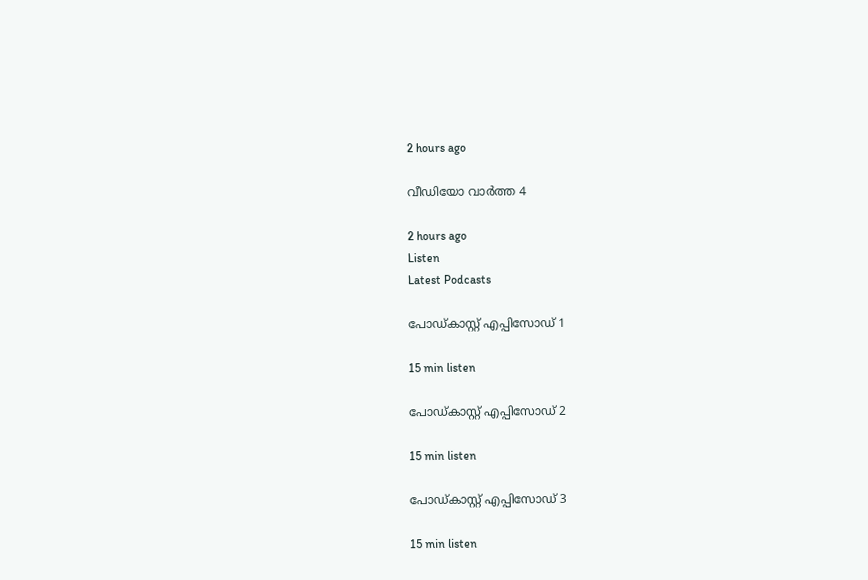2 hours ago

വീഡിയോ വാർത്ത 4

2 hours ago
Listen
Latest Podcasts

പോഡ്കാസ്റ്റ് എപ്പിസോഡ് 1

15 min listen

പോഡ്കാസ്റ്റ് എപ്പിസോഡ് 2

15 min listen

പോഡ്കാസ്റ്റ് എപ്പിസോഡ് 3

15 min listen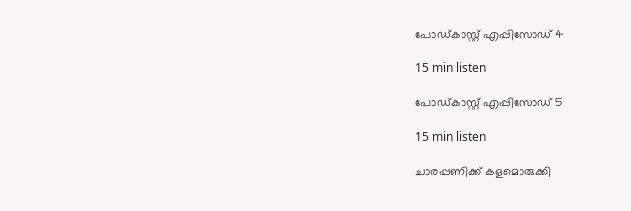പോഡ്കാസ്റ്റ് എപ്പിസോഡ് 4

15 min listen

പോഡ്കാസ്റ്റ് എപ്പിസോഡ് 5

15 min listen

ചാരപ്പണിക്ക് കളമൊരുക്കി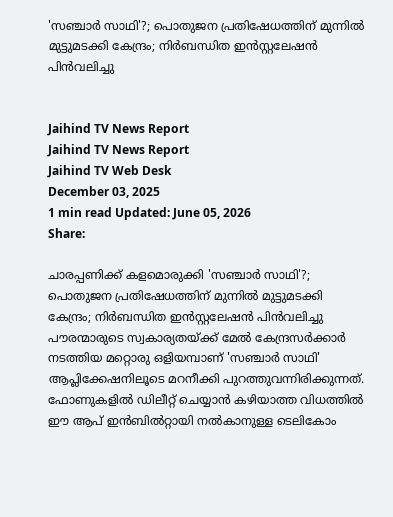'സഞ്ചാര്‍ സാഥി'?; പൊതുജന പ്രതിഷേധത്തിന് മുന്നില്‍ മുട്ടുമടക്കി കേന്ദ്രം; നിര്‍ബന്ധിത ഇന്‍സ്റ്റലേഷന്‍ പിന്‍വലിച്ചു


Jaihind TV News Report
Jaihind TV News Report
Jaihind TV Web Desk
December 03, 2025
1 min read Updated: June 05, 2026
Share:

ചാരപ്പണിക്ക് കളമൊരുക്കി 'സഞ്ചാര്‍ സാഥി'?; പൊതുജന പ്രതിഷേധത്തിന് മുന്നില്‍ മുട്ടുമടക്കി കേന്ദ്രം; നിര്‍ബന്ധിത ഇന്‍സ്റ്റലേഷന്‍ പിന്‍വലിച്ചു
പൗരന്മാരുടെ സ്വകാര്യതയ്ക്ക് മേല്‍ കേന്ദ്രസര്‍ക്കാര്‍ നടത്തിയ മറ്റൊരു ഒളിയമ്പാണ് 'സഞ്ചാര്‍ സാഥി' ആപ്ലിക്കേഷനിലൂടെ മറനീക്കി പുറത്തുവന്നിരിക്കുന്നത്. ഫോണുകളില്‍ ഡിലീറ്റ് ചെയ്യാന്‍ കഴിയാത്ത വിധത്തില്‍ ഈ ആപ് ഇന്‍ബില്‍റ്റായി നല്‍കാനുള്ള ടെലികോം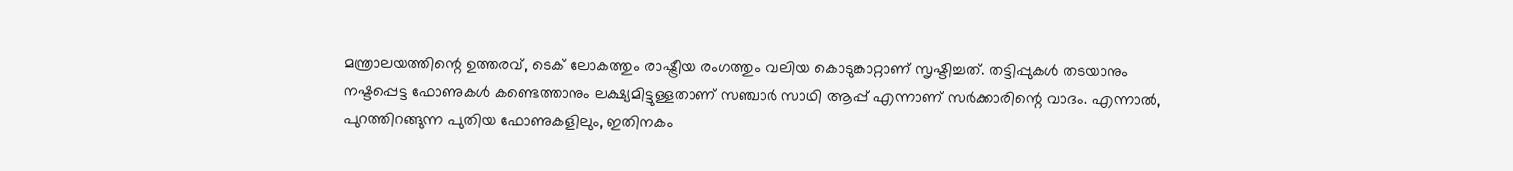മന്ത്രാലയത്തിന്റെ ഉത്തരവ്, ടെക് ലോകത്തും രാഷ്ട്രീയ രംഗത്തും വലിയ കൊടുങ്കാറ്റാണ് സൃഷ്ടിച്ചത്. തട്ടിപ്പുകള്‍ തടയാനും നഷ്ടപ്പെട്ട ഫോണുകള്‍ കണ്ടെത്താനും ലക്ഷ്യമിട്ടുള്ളതാണ് സഞ്ചാര്‍ സാഥി ആപ്പ് എന്നാണ് സര്‍ക്കാരിന്റെ വാദം. എന്നാല്‍, പുറത്തിറങ്ങുന്ന പുതിയ ഫോണുകളിലും, ഇതിനകം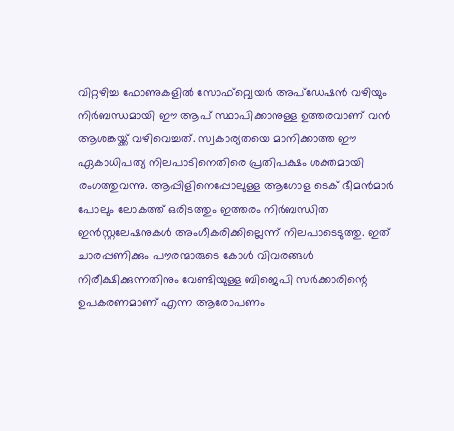വിറ്റഴിച്ച ഫോണുകളില്‍ സോഫ്റ്റ്വെയര്‍ അപ്ഡേഷന്‍ വഴിയും നിര്‍ബന്ധമായി ഈ ആപ് സ്ഥാപിക്കാനുള്ള ഉത്തരവാണ് വന്‍ ആശങ്കയ്ക്ക് വഴിവെച്ചത്. സ്വകാര്യതയെ മാനിക്കാത്ത ഈ ഏകാധിപത്യ നിലപാടിനെതിരെ പ്രതിപക്ഷം ശക്തമായി രംഗത്തുവന്നു. ആപ്പിളിനെപ്പോലുള്ള ആഗോള ടെക് ഭീമന്‍മാര്‍ പോലും ലോകത്ത് ഒരിടത്തും ഇത്തരം നിര്‍ബന്ധിത ഇന്‍സ്റ്റലേഷനുകള്‍ അംഗീകരിക്കില്ലെന്ന് നിലപാടെടുത്തു. ഇത് ചാരപ്പണിക്കും പൗരന്മാരുടെ കോള്‍ വിവരങ്ങള്‍ നിരീക്ഷിക്കുന്നതിനും വേണ്ടിയുള്ള ബിജെപി സര്‍ക്കാരിന്റെ ഉപകരണമാണ് എന്ന ആരോപണം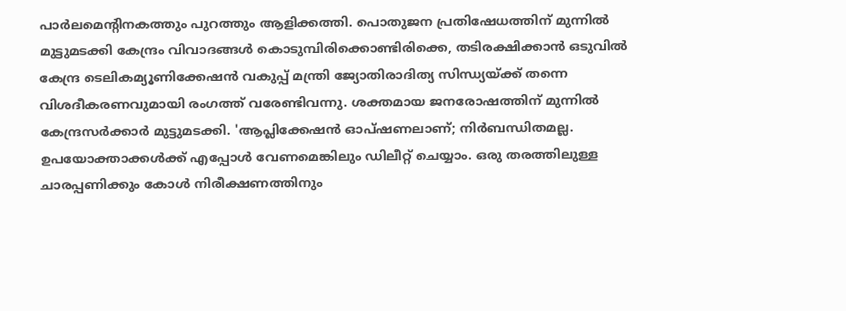പാര്‍ലമെന്റിനകത്തും പുറത്തും ആളിക്കത്തി. പൊതുജന പ്രതിഷേധത്തിന് മുന്നില്‍ മുട്ടുമടക്കി കേന്ദ്രം വിവാദങ്ങള്‍ കൊടുമ്പിരിക്കൊണ്ടിരിക്കെ, തടിരക്ഷിക്കാന്‍ ഒടുവില്‍ കേന്ദ്ര ടെലികമ്യൂണിക്കേഷന്‍ വകുപ്പ് മന്ത്രി ജ്യോതിരാദിത്യ സിന്ധ്യയ്ക്ക് തന്നെ വിശദീകരണവുമായി രംഗത്ത് വരേണ്ടിവന്നു. ശക്തമായ ജനരോഷത്തിന് മുന്നില്‍ കേന്ദ്രസര്‍ക്കാര്‍ മുട്ടുമടക്കി. 'ആപ്ലിക്കേഷന്‍ ഓപ്ഷണലാണ്; നിര്‍ബന്ധിതമല്ല. ഉപയോക്താക്കള്‍ക്ക് എപ്പോള്‍ വേണമെങ്കിലും ഡിലീറ്റ് ചെയ്യാം. ഒരു തരത്തിലുള്ള ചാരപ്പണിക്കും കോള്‍ നിരീക്ഷണത്തിനും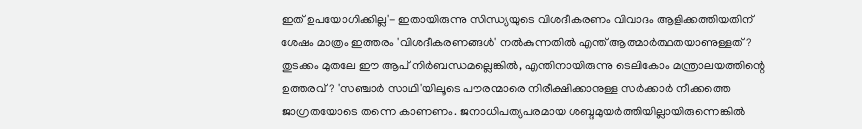ഇത് ഉപയോഗിക്കില്ല'- ഇതായിരുന്നു സിന്ധ്യയുടെ വിശദീകരണം വിവാദം ആളിക്കത്തിയതിന് ശേഷം മാത്രം ഇത്തരം 'വിശദീകരണങ്ങള്‍' നല്‍കുന്നതില്‍ എന്ത് ആത്മാര്‍ത്ഥതയാണുള്ളത്? തുടക്കം മുതലേ ഈ ആപ് നിര്‍ബന്ധമല്ലെങ്കില്‍, എന്തിനായിരുന്നു ടെലികോം മന്ത്രാലയത്തിന്റെ ഉത്തരവ്? 'സഞ്ചാര്‍ സാഥി'യിലൂടെ പൗരന്മാരെ നിരീക്ഷിക്കാനുള്ള സര്‍ക്കാര്‍ നീക്കത്തെ ജാഗ്രതയോടെ തന്നെ കാണണം. ജനാധിപത്യപരമായ ശബ്ദമുയര്‍ത്തിയില്ലായിരുന്നെങ്കില്‍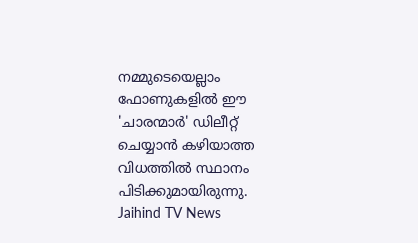നമ്മുടെയെല്ലാം ഫോണുകളില്‍ ഈ 'ചാരന്മാര്‍' ഡിലീറ്റ് ചെയ്യാന്‍ കഴിയാത്ത വിധത്തില്‍ സ്ഥാനം പിടിക്കുമായിരുന്നു.
Jaihind TV News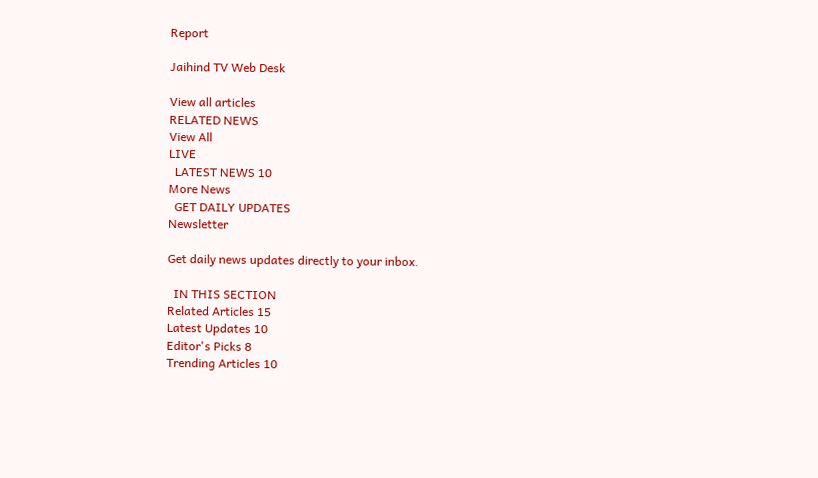Report

Jaihind TV Web Desk

View all articles
RELATED NEWS
View All
LIVE
  LATEST NEWS 10
More News
  GET DAILY UPDATES
Newsletter

Get daily news updates directly to your inbox.

  IN THIS SECTION
Related Articles 15
Latest Updates 10
Editor's Picks 8
Trending Articles 10